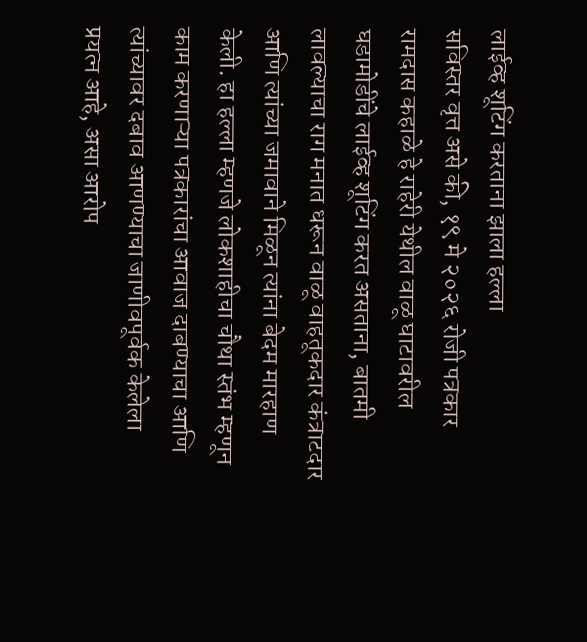लाईव्ह शूटिंग करताना झाला हल्ला
सविस्तर वृत्त असे की, १९ मे २०२६ रोजी पत्रकार रामदास कहाळे हे राहेरी येथील वाळू घाटावरील घडामोडींचे लाईव्ह शूटिंग करत असताना, बातमी लावल्याचा राग मनात धरून वाळू वाहतूकदार कंत्राटदार आणि त्यांच्या जमावाने मिळून त्यांना बेदम मारहाण केली. हा हल्ला म्हणजे लोकशाहीचा चौथा स्तंभ म्हणून काम करणाऱ्या पत्रकारांचा आवाज दाबण्याचा आणि त्यांच्यावर दबाव आणण्याचा जाणीवपूर्वक केलेला प्रयत्न आहे, असा आरोप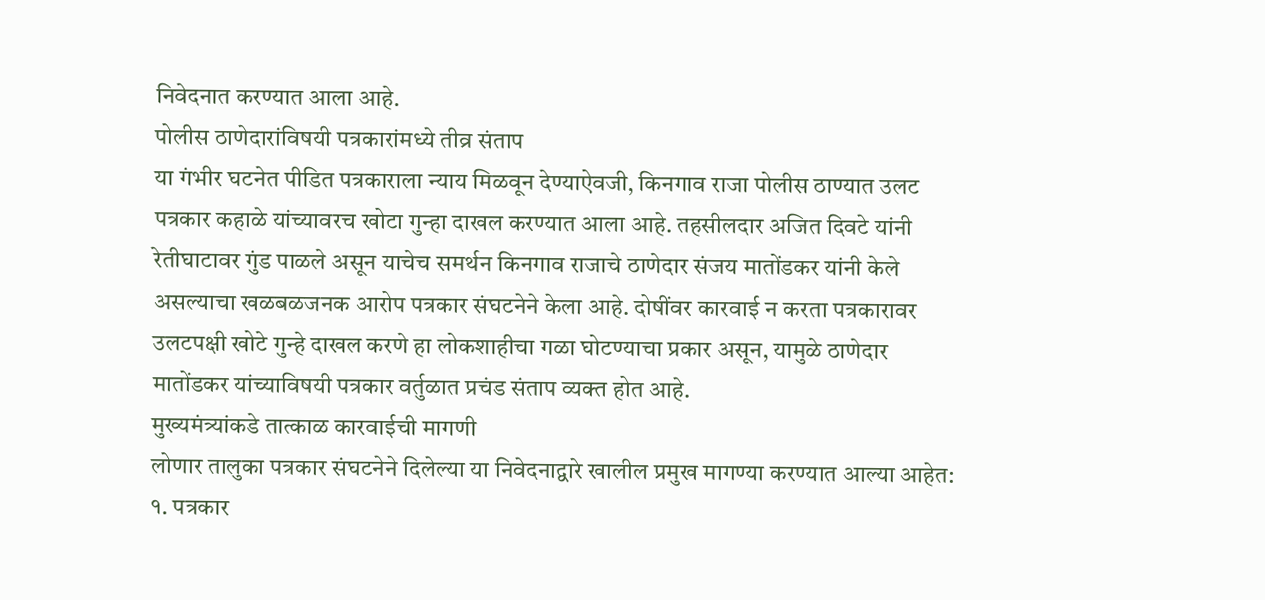निवेदनात करण्यात आला आहे.
पोलीस ठाणेदारांविषयी पत्रकारांमध्ये तीव्र संताप
या गंभीर घटनेत पीडित पत्रकाराला न्याय मिळवून देण्याऐवजी, किनगाव राजा पोलीस ठाण्यात उलट पत्रकार कहाळे यांच्यावरच खोटा गुन्हा दाखल करण्यात आला आहे. तहसीलदार अजित दिवटे यांनी रेतीघाटावर गुंड पाळले असून याचेच समर्थन किनगाव राजाचे ठाणेदार संजय मातोंडकर यांनी केले असल्याचा खळबळजनक आरोप पत्रकार संघटनेने केला आहे. दोषींवर कारवाई न करता पत्रकारावर उलटपक्षी खोटे गुन्हे दाखल करणे हा लोकशाहीचा गळा घोटण्याचा प्रकार असून, यामुळे ठाणेदार मातोंडकर यांच्याविषयी पत्रकार वर्तुळात प्रचंड संताप व्यक्त होत आहे.
मुख्यमंत्र्यांकडे तात्काळ कारवाईची मागणी
लोणार तालुका पत्रकार संघटनेने दिलेल्या या निवेदनाद्वारे खालील प्रमुख मागण्या करण्यात आल्या आहेत:
१. पत्रकार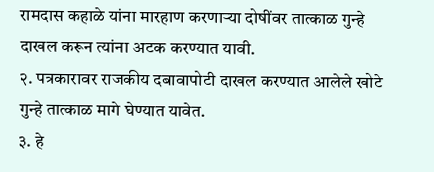रामदास कहाळे यांना मारहाण करणाऱ्या दोषींवर तात्काळ गुन्हे दाखल करून त्यांना अटक करण्यात यावी.
२. पत्रकारावर राजकीय दबावापोटी दाखल करण्यात आलेले खोटे गुन्हे तात्काळ मागे घेण्यात यावेत.
३. हे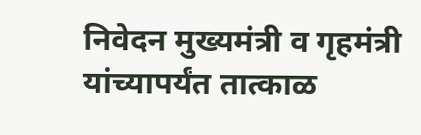निवेदन मुख्यमंत्री व गृहमंत्री यांच्यापर्यंत तात्काळ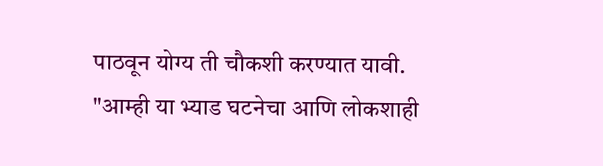पाठवून योग्य ती चौकशी करण्यात यावी.
"आम्ही या भ्याड घटनेचा आणि लोकशाही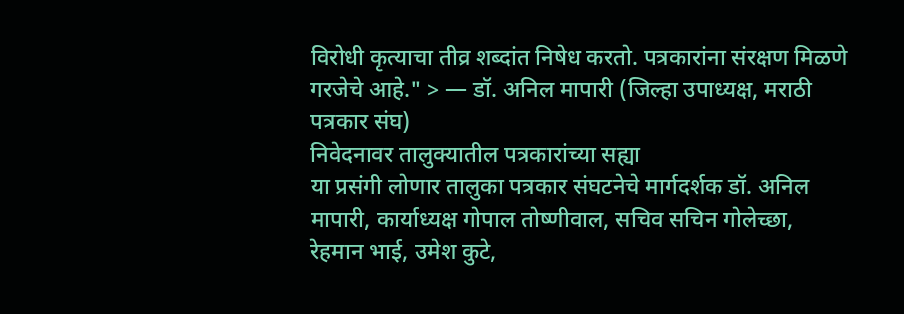विरोधी कृत्याचा तीव्र शब्दांत निषेध करतो. पत्रकारांना संरक्षण मिळणे गरजेचे आहे." > — डॉ. अनिल मापारी (जिल्हा उपाध्यक्ष, मराठी पत्रकार संघ)
निवेदनावर तालुक्यातील पत्रकारांच्या सह्या
या प्रसंगी लोणार तालुका पत्रकार संघटनेचे मार्गदर्शक डॉ. अनिल मापारी, कार्याध्यक्ष गोपाल तोष्णीवाल, सचिव सचिन गोलेच्छा, रेहमान भाई, उमेश कुटे,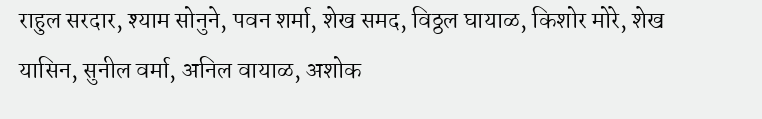राहुल सरदार, श्याम सोनुने, पवन शर्मा, शेख समद, विठ्ठल घायाळ, किशोर मोरे, शेख यासिन, सुनील वर्मा, अनिल वायाळ, अशोक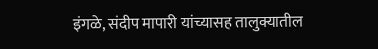इंगळे, संदीप मापारी यांच्यासह तालुक्यातील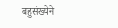बहुसंख्येने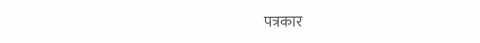पत्रकार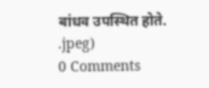बांधव उपस्थित होते.
.jpeg)
0 Comments